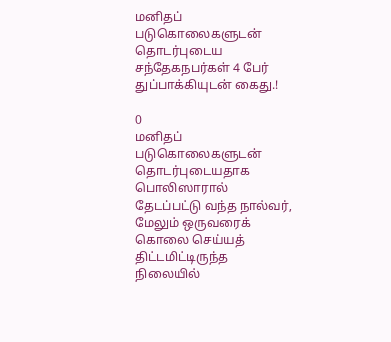மனிதப் படுகொலைகளுடன் தொடர்புடைய சந்தேகநபர்கள் 4 பேர் துப்பாக்கியுடன் கைது.!

0
மனிதப் படுகொலைகளுடன் தொடர்புடையதாக பொலிஸாரால் தேடப்பட்டு வந்த நால்வர், மேலும் ஒருவரைக் கொலை செய்யத் திட்டமிட்டிருந்த நிலையில்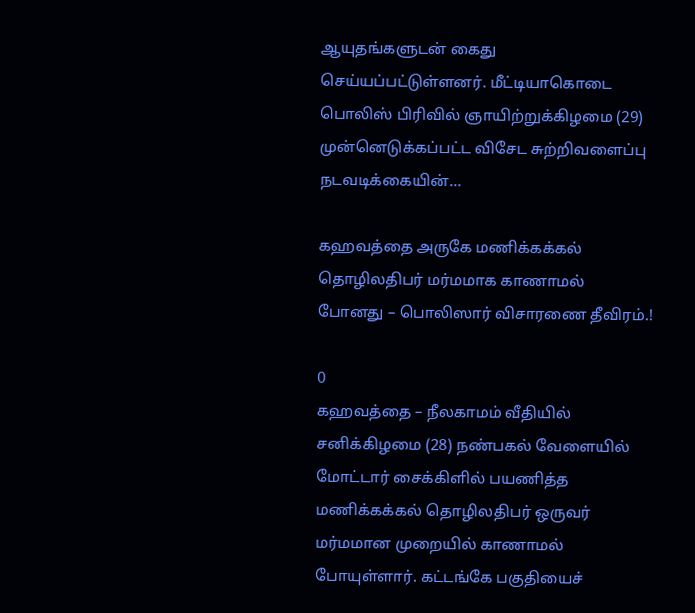ஆயுதங்களுடன் கைது செய்யப்பட்டுள்ளனர். மீட்டியாகொடை பொலிஸ் பிரிவில் ஞாயிற்றுக்கிழமை (29) முன்னெடுக்கப்பட்ட விசேட சுற்றிவளைப்பு நடவடிக்கையின்...

கஹவத்தை அருகே மணிக்கக்கல் தொழிலதிபர் மர்மமாக காணாமல் போனது – பொலிஸார் விசாரணை தீவிரம்.!

0
கஹவத்தை – நீலகாமம் வீதியில் சனிக்கிழமை (28) நண்பகல் வேளையில் மோட்டார் சைக்கிளில் பயணித்த மணிக்கக்கல் தொழிலதிபர் ஒருவர் மர்மமான முறையில் காணாமல் போயுள்ளார். கட்டங்கே பகுதியைச்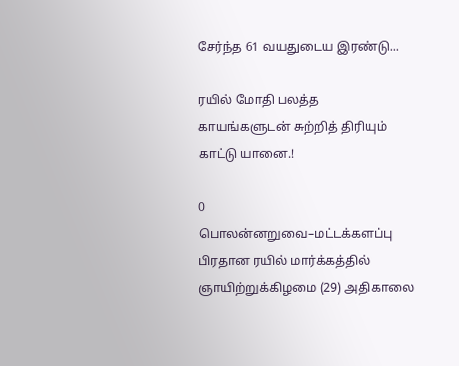சேர்ந்த 61 வயதுடைய இரண்டு...

ரயில் மோதி பலத்த காயங்களுடன் சுற்றித் திரியும் காட்டு யானை.!

0
பொலன்னறுவை–மட்டக்களப்பு பிரதான ரயில் மார்க்கத்தில் ஞாயிற்றுக்கிழமை (29) அதிகாலை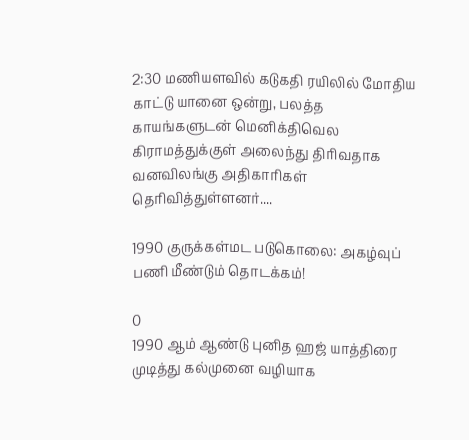2:30 மணியளவில் கடுகதி ரயிலில் மோதிய காட்டு யானை ஒன்று, பலத்த காயங்களுடன் மெனிக்திவெல கிராமத்துக்குள் அலைந்து திரிவதாக வனவிலங்கு அதிகாரிகள் தெரிவித்துள்ளனர்....

1990 குருக்கள்மட படுகொலை: அகழ்வுப் பணி மீண்டும் தொடக்கம்!

0
1990 ஆம் ஆண்டு புனித ஹஜ் யாத்திரை முடித்து கல்முனை வழியாக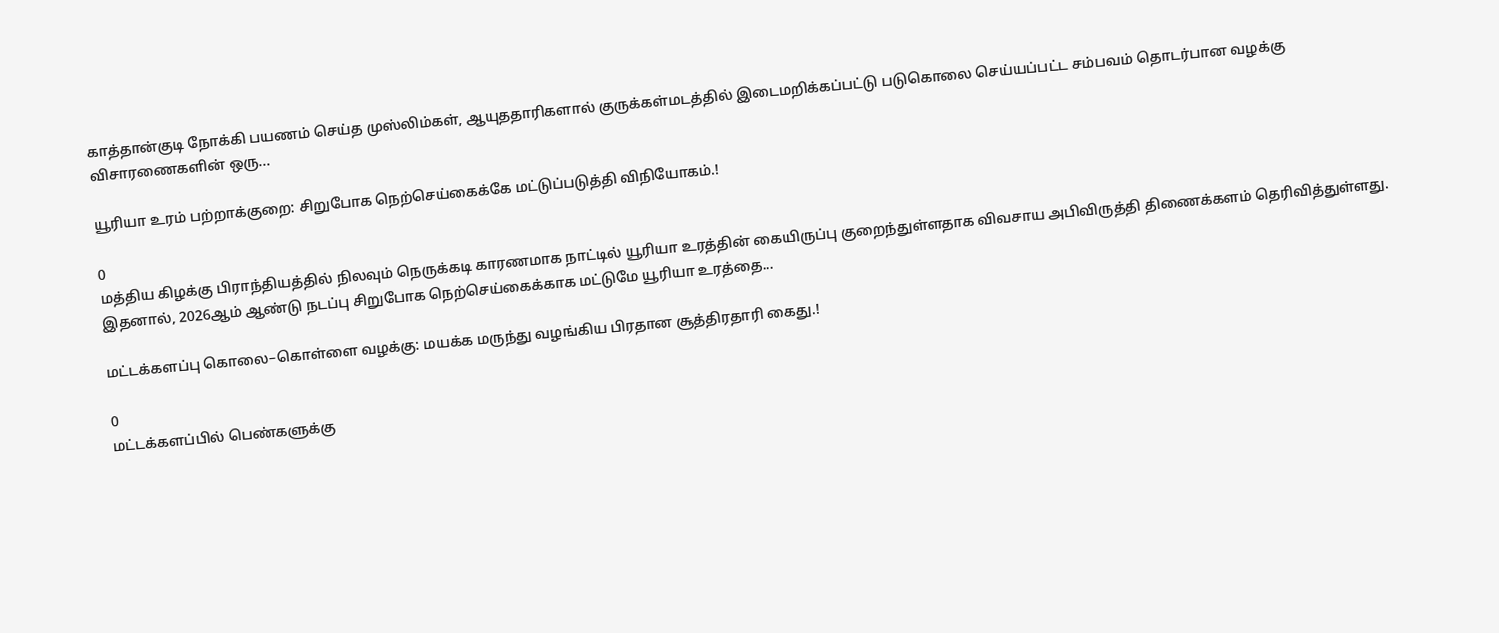காத்தான்குடி நோக்கி பயணம் செய்த முஸ்லிம்கள், ஆயுததாரிகளால் குருக்கள்மடத்தில் இடைமறிக்கப்பட்டு படுகொலை செய்யப்பட்ட சம்பவம் தொடர்பான வழக்கு விசாரணைகளின் ஒரு...

யூரியா உரம் பற்றாக்குறை: சிறுபோக நெற்செய்கைக்கே மட்டுப்படுத்தி விநியோகம்.!

0
மத்திய கிழக்கு பிராந்தியத்தில் நிலவும் நெருக்கடி காரணமாக நாட்டில் யூரியா உரத்தின் கையிருப்பு குறைந்துள்ளதாக விவசாய அபிவிருத்தி திணைக்களம் தெரிவித்துள்ளது. இதனால், 2026ஆம் ஆண்டு நடப்பு சிறுபோக நெற்செய்கைக்காக மட்டுமே யூரியா உரத்தை...

மட்டக்களப்பு கொலை–கொள்ளை வழக்கு: மயக்க மருந்து வழங்கிய பிரதான சூத்திரதாரி கைது.!

0
மட்டக்களப்பில் பெண்களுக்கு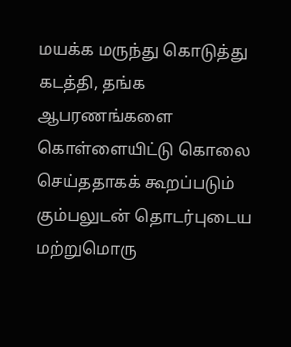மயக்க மருந்து கொடுத்து கடத்தி, தங்க ஆபரணங்களை கொள்ளையிட்டு கொலை செய்ததாகக் கூறப்படும் கும்பலுடன் தொடர்புடைய மற்றுமொரு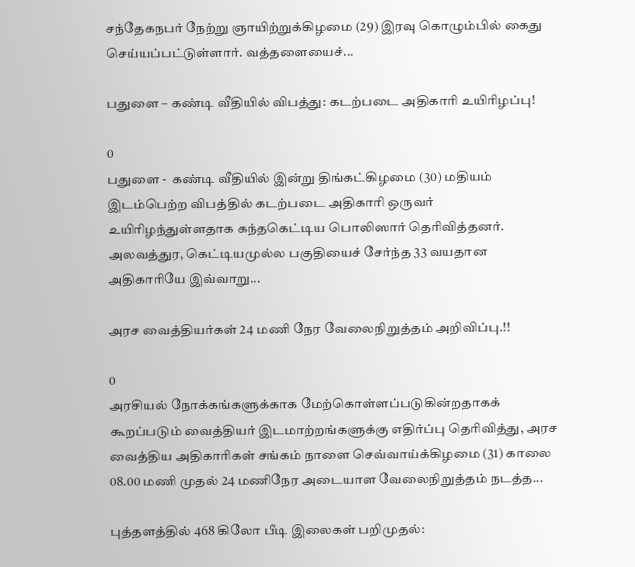சந்தேகநபர் நேற்று ஞாயிற்றுக்கிழமை (29) இரவு கொழும்பில் கைது செய்யப்பட்டுள்ளார். வத்தளையைச்...

பதுளை – கண்டி வீதியில் விபத்து: கடற்படை அதிகாரி உயிரிழப்பு!

0
பதுளை -  கண்டி வீதியில் இன்று திங்கட்கிழமை (30) மதியம் இடம்பெற்ற விபத்தில் கடற்படை அதிகாரி ஒருவர் உயிரிழந்துள்ளதாக கந்தகெட்டிய பொலிஸார் தெரிவித்தனர். அலவத்துர, கெட்டியமுல்ல பகுதியைச் சேர்ந்த 33 வயதான அதிகாரியே இவ்வாறு...

அரச வைத்தியர்கள் 24 மணி நேர வேலைநிறுத்தம் அறிவிப்பு.!!

0
அரசியல் நோக்கங்களுக்காக மேற்கொள்ளப்படுகின்றதாகக் கூறப்படும் வைத்தியர் இடமாற்றங்களுக்கு எதிர்ப்பு தெரிவித்து, அரச வைத்திய அதிகாரிகள் சங்கம் நாளை செவ்வாய்க்கிழமை (31) காலை 08.00 மணி முதல் 24 மணிநேர அடையாள வேலைநிறுத்தம் நடத்த...

புத்தளத்தில் 468 கிலோ பீடி இலைகள் பறிமுதல்: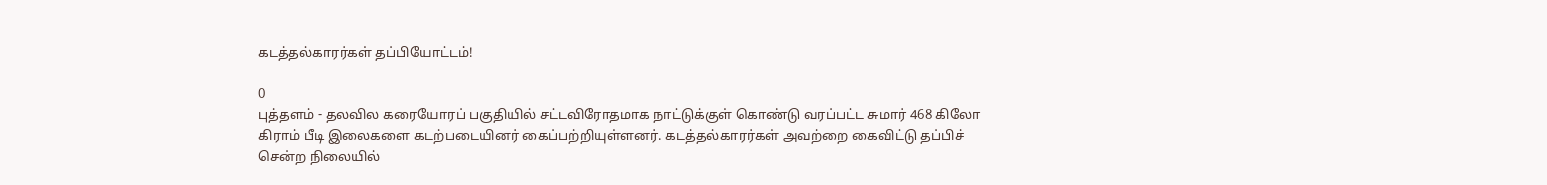கடத்தல்காரர்கள் தப்பியோட்டம்!

0
புத்தளம் - தலவில கரையோரப் பகுதியில் சட்டவிரோதமாக நாட்டுக்குள் கொண்டு வரப்பட்ட சுமார் 468 கிலோ கிராம் பீடி இலைகளை கடற்படையினர் கைப்பற்றியுள்ளனர். கடத்தல்காரர்கள் அவற்றை கைவிட்டு தப்பிச் சென்ற நிலையில்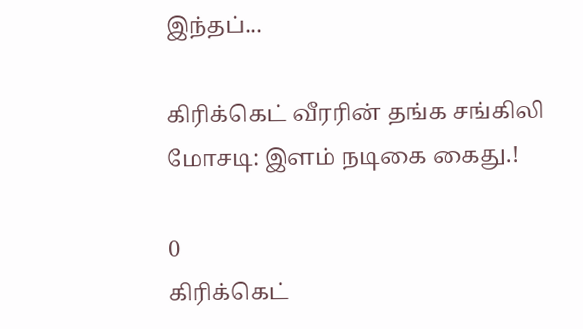இந்தப்...

கிரிக்கெட் வீரரின் தங்க சங்கிலி மோசடி: இளம் நடிகை கைது.!

0
கிரிக்கெட்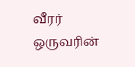வீரர் ஒருவரின்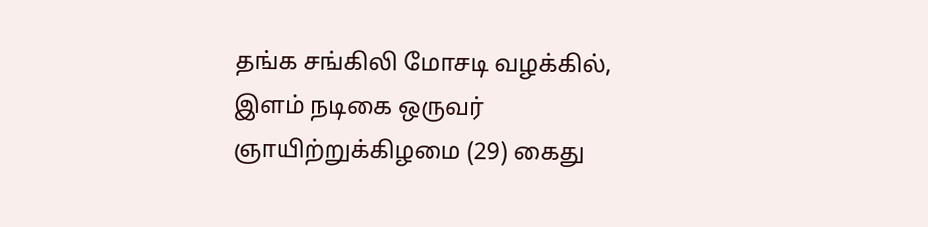தங்க சங்கிலி மோசடி வழக்கில், இளம் நடிகை ஒருவர் ஞாயிற்றுக்கிழமை (29) கைது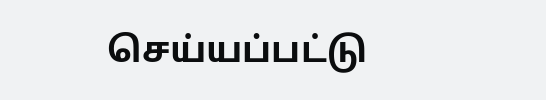செய்யப்பட்டு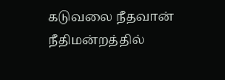கடுவலை நீதவான் நீதிமன்றத்தில்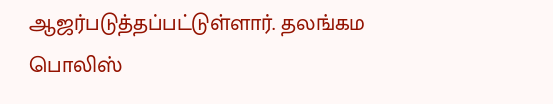ஆஜர்படுத்தப்பட்டுள்ளார். தலங்கம பொலிஸ்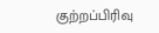குற்றப்பிரிவு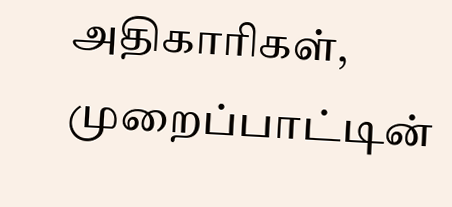அதிகாரிகள், முறைப்பாட்டின்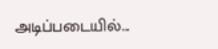அடிப்படையில்...